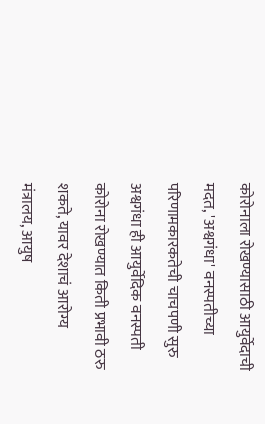कोरोनाला रोखण्यासाठी आयुर्वेदाची मदत, 'अश्वगंधा' वनस्पतीच्या परिणामकारकतेची चाचपणी सुरु
अश्वगंधा ही आयुर्वेदिक वनस्पती कोरोना रोखण्यात किती प्रभावी ठरु शकते, यावर देशाचं आरोग्य मंत्रालय, आयुष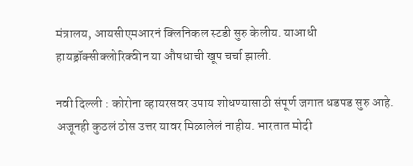मंत्रालय, आयसीएमआरनं क्लिनिकल स्टडी सुरु केलीय. याआधी हायड्रॉक्सीक्लोरिक्वीन या औषधाची खूप चर्चा झाली.

नवी दिल्ली : कोरोना व्हायरसवर उपाय शोधण्यासाठी संपूर्ण जगात धडपड सुरु आहे. अजूनही कुठलं ठोस उत्तर यावर मिळालेलं नाहीय. भारतात मोदी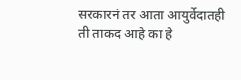सरकारनं तर आता आयुर्वेदातही ती ताकद आहे का हे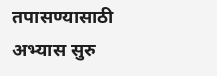तपासण्यासाठी अभ्यास सुरु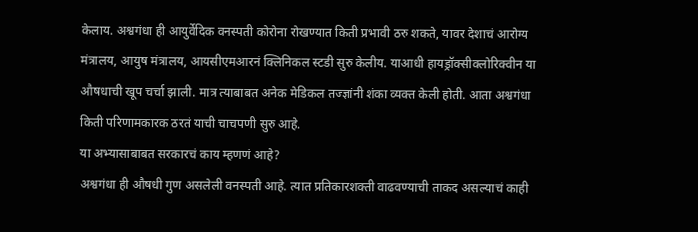केलाय. अश्वगंधा ही आयुर्वेदिक वनस्पती कोरोना रोखण्यात किती प्रभावी ठरु शकते, यावर देशाचं आरोग्य मंत्रालय, आयुष मंत्रालय, आयसीएमआरनं क्लिनिकल स्टडी सुरु केलीय. याआधी हायड्रॉक्सीक्लोरिक्वीन या औषधाची खूप चर्चा झाली. मात्र त्याबाबत अनेक मेडिकल तज्ज्ञांनी शंका व्यक्त केली होती. आता अश्वगंधा किती परिणामकारक ठरतं याची चाचपणी सुरु आहे.
या अभ्यासाबाबत सरकारचं काय म्हणणं आहे?
अश्वगंधा ही औषधी गुण असलेली वनस्पती आहे. त्यात प्रतिकारशक्ती वाढवण्याची ताकद असल्याचं काही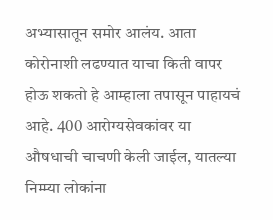अभ्यासातून समोर आलंय. आता कोरोनाशी लढण्यात याचा किती वापर होऊ शकतो हे आम्हाला तपासून पाहायचं आहे. 400 आरोग्यसेवकांवर या औषधाची चाचणी केली जाईल, यातल्या निम्म्या लोकांना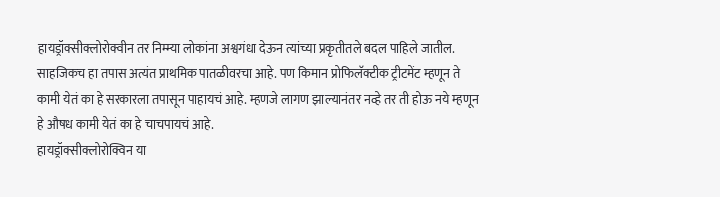हायड्रॉक्सीक्लोरोक्वीन तर निम्म्या लोकांना अश्वगंधा देऊन त्यांच्या प्रकृतीतले बदल पाहिले जातील.
साहजिकच हा तपास अत्यंत प्राथमिक पातळीवरचा आहे. पण किमान प्रोफिलॅक्टीक ट्रीटमेंट म्हणून ते कामी येतं का हे सरकारला तपासून पाहायचं आहे. म्हणजे लागण झाल्यानंतर नव्हे तर ती होऊ नये म्हणून हे औषध कामी येतं का हे चाचपायचं आहे.
हायड्रॉक्सीक्लोरोक्विन या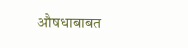औषधाबाबत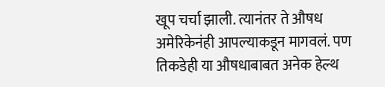खूप चर्चा झाली. त्यानंतर ते औषध अमेरिकेनंही आपल्याकडून मागवलं. पण तिकडेही या औषधाबाबत अनेक हेल्थ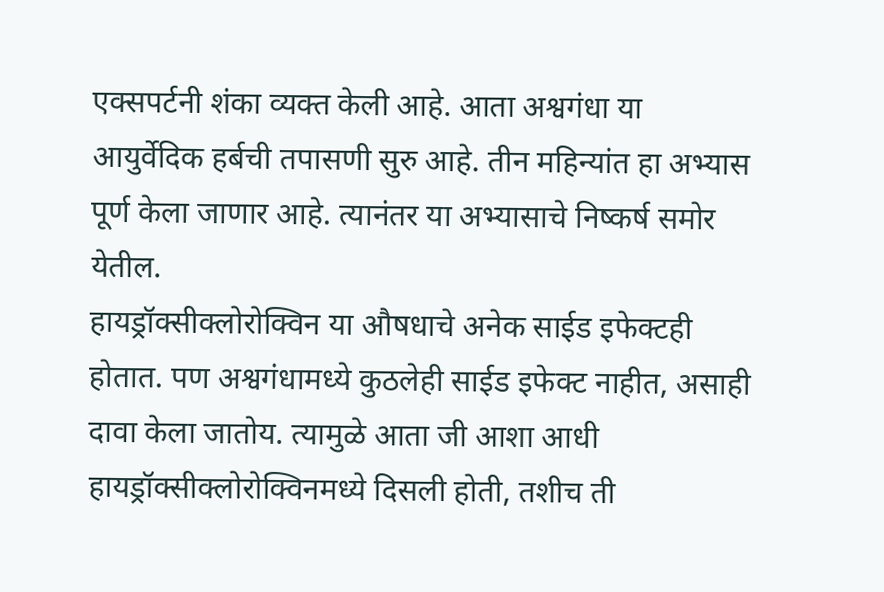एक्सपर्टनी शंका व्यक्त केली आहे. आता अश्वगंधा या आयुर्वेदिक हर्बची तपासणी सुरु आहे. तीन महिन्यांत हा अभ्यास पूर्ण केला जाणार आहे. त्यानंतर या अभ्यासाचे निष्कर्ष समोर येतील.
हायड्रॉक्सीक्लोरोक्विन या औषधाचे अनेक साईड इफेक्टही होतात. पण अश्वगंधामध्ये कुठलेही साईड इफेक्ट नाहीत, असाही दावा केला जातोय. त्यामुळे आता जी आशा आधी हायड्रॉक्सीक्लोरोक्विनमध्ये दिसली होती, तशीच ती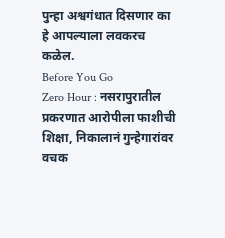पुन्हा अश्वगंधात दिसणार का हे आपल्याला लवकरच कळेल.
Before You Go
Zero Hour : नसरापुरातील प्रकरणात आरोपीला फाशीची शिक्षा, निकालानं गुन्हेगारांवर वचक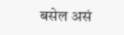बसेल असं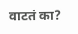वाटतं का?